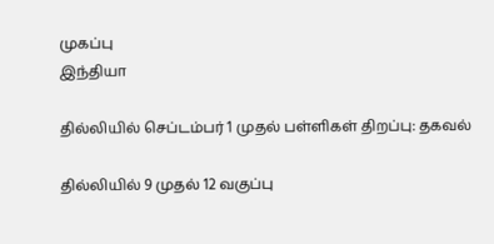முகப்பு
இந்தியா

தில்லியில் செப்டம்பர் 1 முதல் பள்ளிகள் திறப்பு: தகவல்

தில்லியில் 9 முதல் 12 வகுப்பு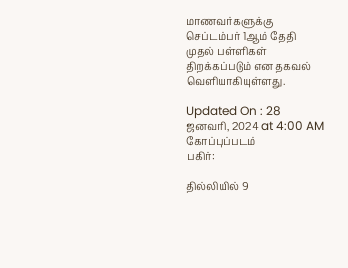மாணவர்களுக்கு செப்டம்பர் 1ஆம் தேதி முதல் பள்ளிகள் திறக்கப்படும் என தகவல் வெளியாகியுள்ளது.

Updated On : 28 ஜனவரி, 2024 at 4:00 AM
கோப்புப்படம்
பகிர்:

தில்லியில் 9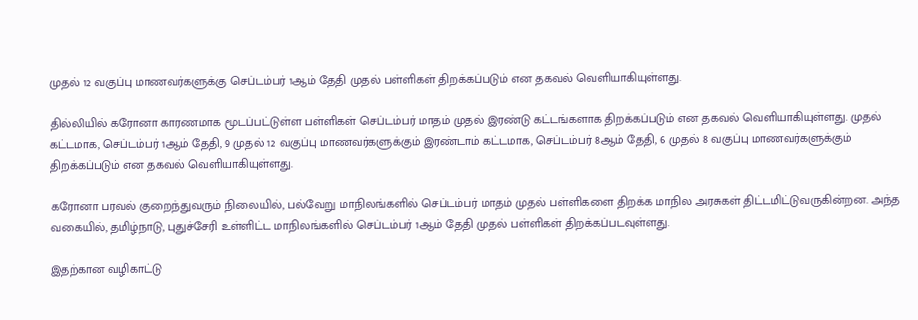முதல் 12 வகுப்பு மாணவர்களுக்கு செப்டம்பர் 1ஆம் தேதி முதல் பள்ளிகள் திறக்கப்படும் என தகவல் வெளியாகியுள்ளது.

தில்லியில் கரோனா காரணமாக மூடப்பட்டுள்ள பள்ளிகள் செப்டம்பர் மாதம் முதல் இரண்டு கட்டங்களாக திறக்கப்படும் என தகவல் வெளியாகியுள்ளது. முதல் கட்டமாக, செப்டம்பர் 1ஆம் தேதி, 9 முதல் 12 வகுப்பு மாணவர்களுக்கும் இரண்டாம் கட்டமாக, செப்டம்பர் 8ஆம் தேதி, 6 முதல் 8 வகுப்பு மாணவர்களுக்கும் திறக்கப்படும் என தகவல் வெளியாகியுள்ளது.

கரோனா பரவல் குறைந்துவரும் நிலையில், பல்வேறு மாநிலங்களில் செப்டம்பர் மாதம் முதல் பள்ளிகளை திறக்க மாநில அரசுகள் திட்டமிட்டுவருகின்றன. அந்த வகையில், தமிழ்நாடு, புதுச்சேரி உள்ளிட்ட மாநிலங்களில் செப்டம்பர் 1ஆம் தேதி முதல் பள்ளிகள் திறக்கப்படவுள்ளது.

இதற்கான வழிகாட்டு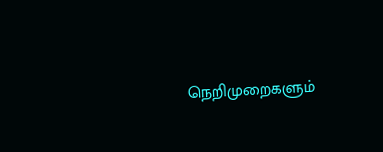நெறிமுறைகளும்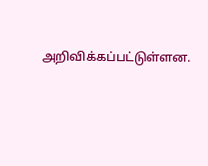அறிவிக்கப்பட்டுள்ளன.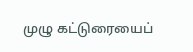முழு கட்டுரையைப்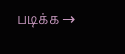படிக்க →